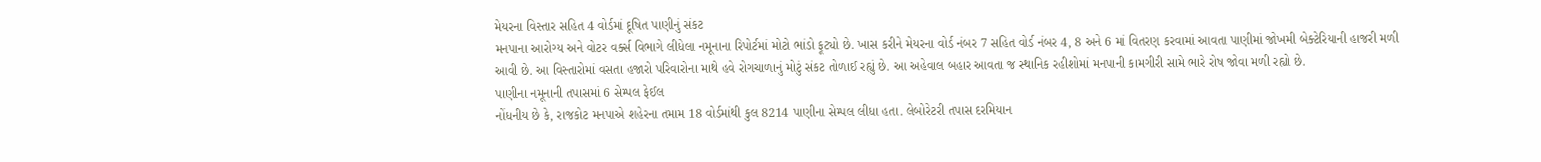મેયરના વિસ્તાર સહિત 4 વોર્ડમાં દૂષિત પાણીનું સંકટ
મનપાના આરોગ્ય અને વોટર વર્ક્સ વિભાગે લીધેલા નમૂનાના રિપોર્ટમાં મોટો ભાંડો ફૂટ્યો છે. ખાસ કરીને મેયરના વોર્ડ નંબર 7 સહિત વોર્ડ નંબર 4, 8 અને 6 માં વિતરણ કરવામાં આવતા પાણીમાં જોખમી બેક્ટેરિયાની હાજરી મળી આવી છે. આ વિસ્તારોમાં વસતા હજારો પરિવારોના માથે હવે રોગચાળાનું મોટું સંકટ તોળાઈ રહ્યું છે. આ અહેવાલ બહાર આવતા જ સ્થાનિક રહીશોમાં મનપાની કામગીરી સામે ભારે રોષ જોવા મળી રહ્યો છે.
પાણીના નમૂનાની તપાસમાં 6 સેમ્પલ ફેઈલ
નોંધનીય છે કે, રાજકોટ મનપાએ શહેરના તમામ 18 વોર્ડમાંથી કુલ 8214 પાણીના સેમ્પલ લીધા હતા. લેબોરેટરી તપાસ દરમિયાન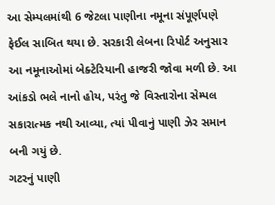આ સેમ્પલમાંથી 6 જેટલા પાણીના નમૂના સંપૂર્ણપણે ફેઈલ સાબિત થયા છે. સરકારી લેબના રિપોર્ટ અનુસાર આ નમૂનાઓમાં બેક્ટેરિયાની હાજરી જોવા મળી છે. આ આંકડો ભલે નાનો હોય, પરંતુ જે વિસ્તારોના સેમ્પલ સકારાત્મક નથી આવ્યા, ત્યાં પીવાનું પાણી ઝેર સમાન બની ગયું છે.
ગટરનું પાણી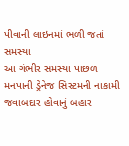પીવાની લાઇનમાં ભળી જતાં સમસ્યા
આ ગંભીર સમસ્યા પાછળ મનપાની ડ્રેનેજ સિસ્ટમની નાકામી જવાબદાર હોવાનું બહાર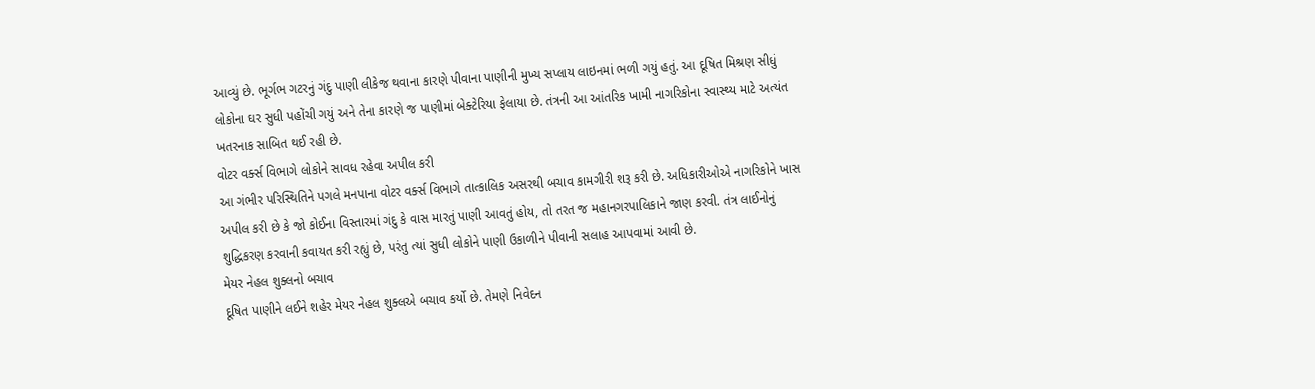આવ્યું છે. ભૂર્ગભ ગટરનું ગંદુ પાણી લીકેજ થવાના કારણે પીવાના પાણીની મુખ્ય સપ્લાય લાઇનમાં ભળી ગયું હતું. આ દૂષિત મિશ્રણ સીધું લોકોના ઘર સુધી પહોંચી ગયું અને તેના કારણે જ પાણીમાં બેક્ટેરિયા ફેલાયા છે. તંત્રની આ આંતરિક ખામી નાગરિકોના સ્વાસ્થ્ય માટે અત્યંત ખતરનાક સાબિત થઈ રહી છે.
વોટર વર્ક્સ વિભાગે લોકોને સાવધ રહેવા અપીલ કરી
આ ગંભીર પરિસ્થિતિને પગલે મનપાના વોટર વર્ક્સ વિભાગે તાત્કાલિક અસરથી બચાવ કામગીરી શરૂ કરી છે. અધિકારીઓએ નાગરિકોને ખાસ અપીલ કરી છે કે જો કોઈના વિસ્તારમાં ગંદુ કે વાસ મારતું પાણી આવતું હોય, તો તરત જ મહાનગરપાલિકાને જાણ કરવી. તંત્ર લાઈનોનું શુદ્ધિકરણ કરવાની કવાયત કરી રહ્યું છે, પરંતુ ત્યાં સુધી લોકોને પાણી ઉકાળીને પીવાની સલાહ આપવામાં આવી છે.
મેયર નેહલ શુક્લનો બચાવ
દૂષિત પાણીને લઈને શહેર મેયર નેહલ શુક્લએ બચાવ કર્યો છે. તેમણે નિવેદન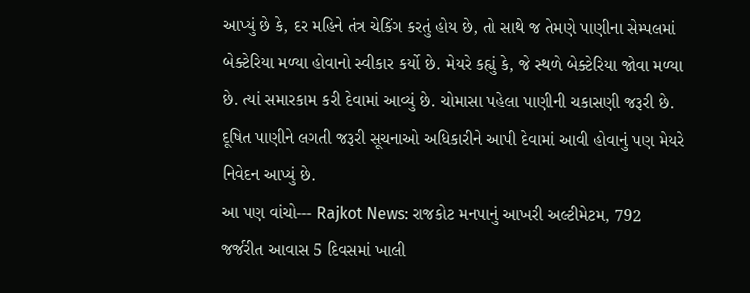આપ્યું છે કે, દર મહિને તંત્ર ચેકિંગ કરતું હોય છે, તો સાથે જ તેમણે પાણીના સેમ્પલમાં બેક્ટેરિયા મળ્યા હોવાનો સ્વીકાર કર્યો છે. મેયરે કહ્યું કે, જે સ્થળે બેક્ટેરિયા જોવા મળ્યા છે. ત્યાં સમારકામ કરી દેવામાં આવ્યું છે. ચોમાસા પહેલા પાણીની ચકાસણી જરૂરી છે. દૂષિત પાણીને લગતી જરૂરી સૂચનાઓ અધિકારીને આપી દેવામાં આવી હોવાનું પણ મેયરે નિવેદન આપ્યું છે.
આ પણ વાંચો--- Rajkot News: રાજકોટ મનપાનું આખરી અલ્ટીમેટમ, 792 જર્જરીત આવાસ 5 દિવસમાં ખાલી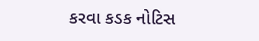કરવા કડક નોટિસ